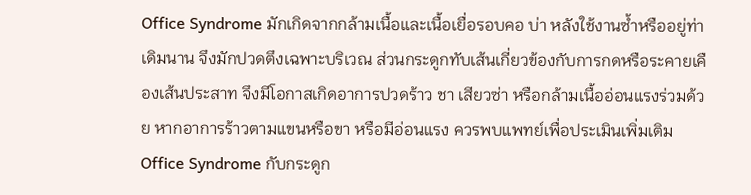Office Syndrome มักเกิดจากกล้ามเนื้อและเนื้อเยื่อรอบคอ บ่า หลังใช้งานซ้ำหรืออยู่ท่าเดิมนาน จึงมักปวดตึงเฉพาะบริเวณ ส่วนกระดูกทับเส้นเกี่ยวข้องกับการกดหรือระคายเคืองเส้นประสาท จึงมีโอกาสเกิดอาการปวดร้าว ชา เสียวซ่า หรือกล้ามเนื้ออ่อนแรงร่วมด้วย หากอาการร้าวตามแขนหรือขา หรือมีอ่อนแรง ควรพบแพทย์เพื่อประเมินเพิ่มเติม
Office Syndrome กับกระดูก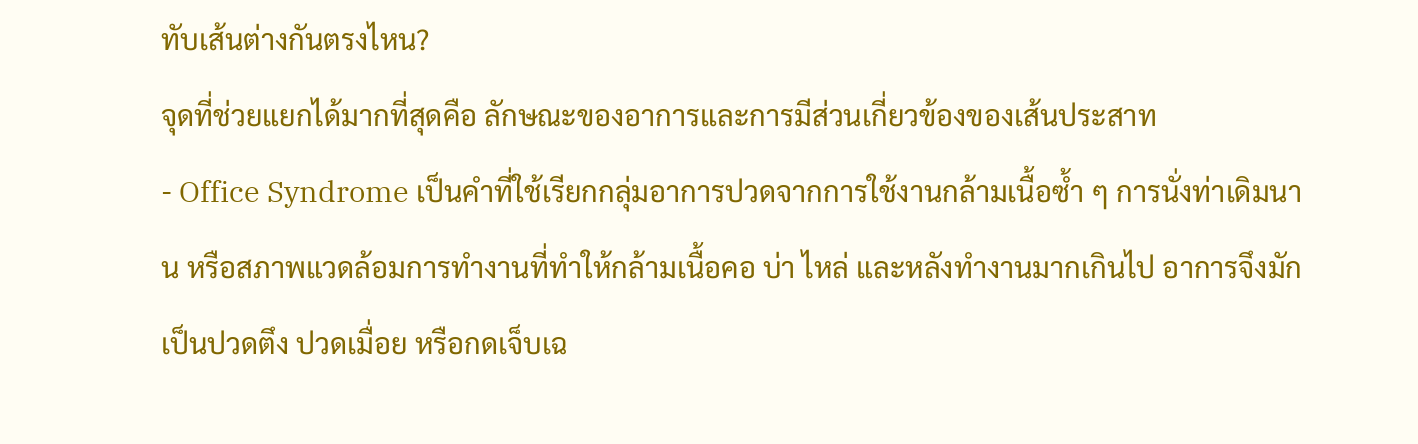ทับเส้นต่างกันตรงไหน?
จุดที่ช่วยแยกได้มากที่สุดคือ ลักษณะของอาการและการมีส่วนเกี่ยวข้องของเส้นประสาท
- Office Syndrome เป็นคำที่ใช้เรียกกลุ่มอาการปวดจากการใช้งานกล้ามเนื้อซ้ำ ๆ การนั่งท่าเดิมนาน หรือสภาพแวดล้อมการทำงานที่ทำให้กล้ามเนื้อคอ บ่า ไหล่ และหลังทำงานมากเกินไป อาการจึงมักเป็นปวดตึง ปวดเมื่อย หรือกดเจ็บเฉ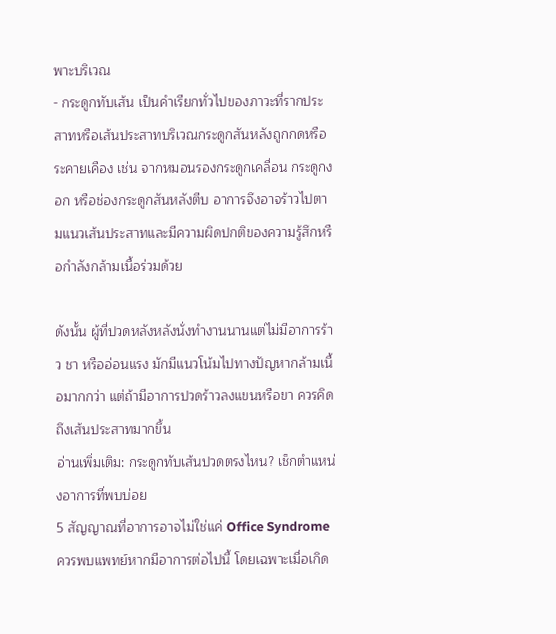พาะบริเวณ
- กระดูกทับเส้น เป็นคำเรียกทั่วไปของภาวะที่รากประสาทหรือเส้นประสาทบริเวณกระดูกสันหลังถูกกดหรือระคายเคือง เช่น จากหมอนรองกระดูกเคลื่อน กระดูกงอก หรือช่องกระดูกสันหลังตีบ อาการจึงอาจร้าวไปตามแนวเส้นประสาทและมีความผิดปกติของความรู้สึกหรือกำลังกล้ามเนื้อร่วมด้วย

ดังนั้น ผู้ที่ปวดหลังหลังนั่งทำงานนานแต่ไม่มีอาการร้าว ชา หรืออ่อนแรง มักมีแนวโน้มไปทางปัญหากล้ามเนื้อมากกว่า แต่ถ้ามีอาการปวดร้าวลงแขนหรือขา ควรคิดถึงเส้นประสาทมากขึ้น
อ่านเพิ่มเติม: กระดูกทับเส้นปวดตรงไหน? เช็กตำแหน่งอาการที่พบบ่อย
5 สัญญาณที่อาการอาจไม่ใช่แค่ Office Syndrome
ควรพบแพทย์หากมีอาการต่อไปนี้ โดยเฉพาะเมื่อเกิด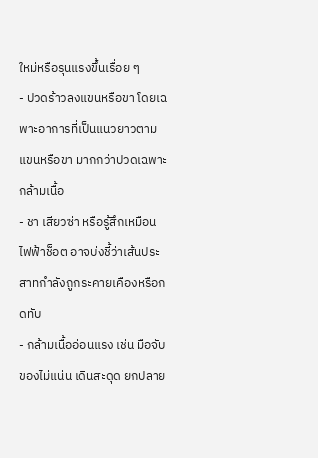ใหม่หรือรุนแรงขึ้นเรื่อย ๆ
- ปวดร้าวลงแขนหรือขา โดยเฉพาะอาการที่เป็นแนวยาวตามแขนหรือขา มากกว่าปวดเฉพาะกล้ามเนื้อ
- ชา เสียวซ่า หรือรู้สึกเหมือนไฟฟ้าช็อต อาจบ่งชี้ว่าเส้นประสาทกำลังถูกระคายเคืองหรือกดทับ
- กล้ามเนื้ออ่อนแรง เช่น มือจับของไม่แน่น เดินสะดุด ยกปลาย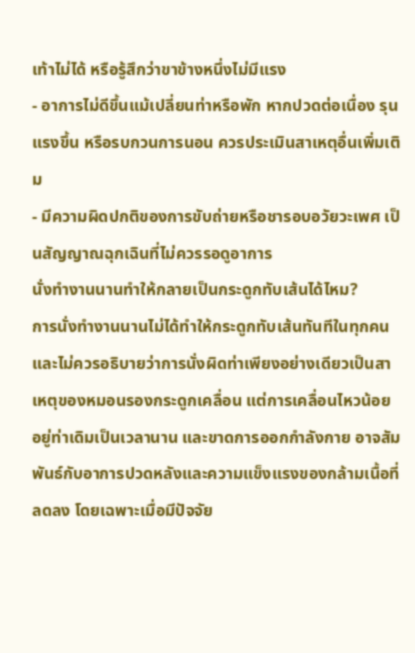เท้าไม่ได้ หรือรู้สึกว่าขาข้างหนึ่งไม่มีแรง
- อาการไม่ดีขึ้นแม้เปลี่ยนท่าหรือพัก หากปวดต่อเนื่อง รุนแรงขึ้น หรือรบกวนการนอน ควรประเมินสาเหตุอื่นเพิ่มเติม
- มีความผิดปกติของการขับถ่ายหรือชารอบอวัยวะเพศ เป็นสัญญาณฉุกเฉินที่ไม่ควรรอดูอาการ
นั่งทำงานนานทำให้กลายเป็นกระดูกทับเส้นได้ไหม?
การนั่งทำงานนานไม่ได้ทำให้กระดูกทับเส้นทันทีในทุกคน และไม่ควรอธิบายว่าการนั่งผิดท่าเพียงอย่างเดียวเป็นสาเหตุของหมอนรองกระดูกเคลื่อน แต่การเคลื่อนไหวน้อย อยู่ท่าเดิมเป็นเวลานาน และขาดการออกกำลังกาย อาจสัมพันธ์กับอาการปวดหลังและความแข็งแรงของกล้ามเนื้อที่ลดลง โดยเฉพาะเมื่อมีปัจจัย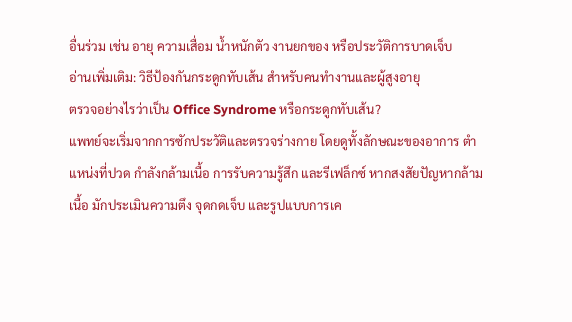อื่นร่วม เช่น อายุ ความเสื่อม น้ำหนักตัว งานยกของ หรือประวัติการบาดเจ็บ
อ่านเพิ่มเติม: วิธีป้องกันกระดูกทับเส้น สำหรับคนทำงานและผู้สูงอายุ
ตรวจอย่างไรว่าเป็น Office Syndrome หรือกระดูกทับเส้น?
แพทย์จะเริ่มจากการซักประวัติและตรวจร่างกาย โดยดูทั้งลักษณะของอาการ ตำแหน่งที่ปวด กำลังกล้ามเนื้อ การรับความรู้สึก และรีเฟล็กซ์ หากสงสัยปัญหากล้ามเนื้อ มักประเมินความตึง จุดกดเจ็บ และรูปแบบการเค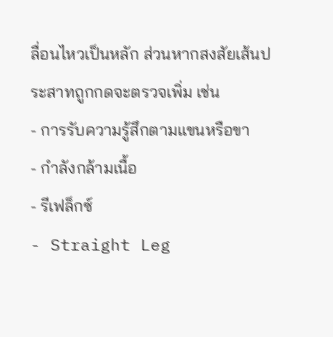ลื่อนไหวเป็นหลัก ส่วนหากสงสัยเส้นประสาทถูกกดจะตรวจเพิ่ม เช่น
- การรับความรู้สึกตามแขนหรือขา
- กำลังกล้ามเนื้อ
- รีเฟล็กซ์
- Straight Leg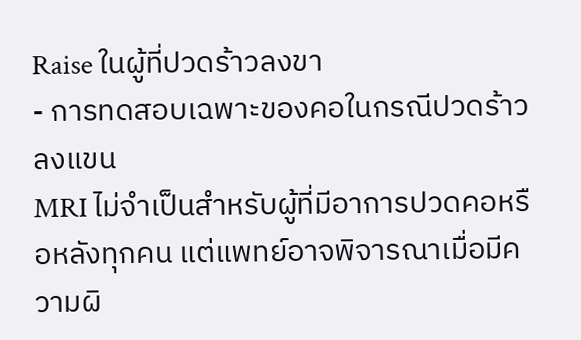Raise ในผู้ที่ปวดร้าวลงขา
- การทดสอบเฉพาะของคอในกรณีปวดร้าวลงแขน
MRI ไม่จำเป็นสำหรับผู้ที่มีอาการปวดคอหรือหลังทุกคน แต่แพทย์อาจพิจารณาเมื่อมีความผิ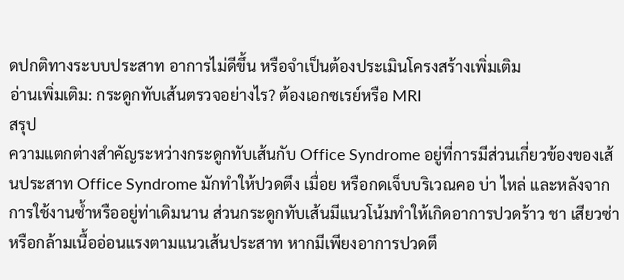ดปกติทางระบบประสาท อาการไม่ดีขึ้น หรือจำเป็นต้องประเมินโครงสร้างเพิ่มเติม
อ่านเพิ่มเติม: กระดูกทับเส้นตรวจอย่างไร? ต้องเอกซเรย์หรือ MRI
สรุป
ความแตกต่างสำคัญระหว่างกระดูกทับเส้นกับ Office Syndrome อยู่ที่การมีส่วนเกี่ยวข้องของเส้นประสาท Office Syndrome มักทำให้ปวดตึง เมื่อย หรือกดเจ็บบริเวณคอ บ่า ไหล่ และหลังจากการใช้งานซ้ำหรืออยู่ท่าเดิมนาน ส่วนกระดูกทับเส้นมีแนวโน้มทำให้เกิดอาการปวดร้าว ชา เสียวซ่า หรือกล้ามเนื้ออ่อนแรงตามแนวเส้นประสาท หากมีเพียงอาการปวดตึ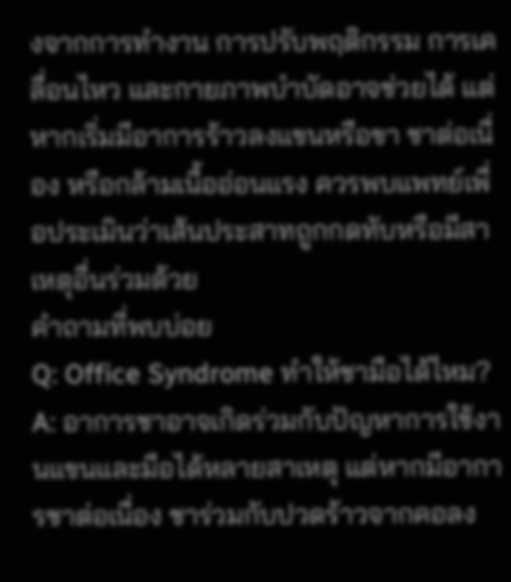งจากการทำงาน การปรับพฤติกรรม การเคลื่อนไหว และกายภาพบำบัดอาจช่วยได้ แต่หากเริ่มมีอาการร้าวลงแขนหรือขา ชาต่อเนื่อง หรือกล้ามเนื้ออ่อนแรง ควรพบแพทย์เพื่อประเมินว่าเส้นประสาทถูกกดทับหรือมีสาเหตุอื่นร่วมด้วย
คำถามที่พบบ่อย
Q: Office Syndrome ทำให้ชามือได้ไหม?
A: อาการชาอาจเกิดร่วมกับปัญหาการใช้งานแขนและมือได้หลายสาเหตุ แต่หากมีอาการชาต่อเนื่อง ชาร่วมกับปวดร้าวจากคอลง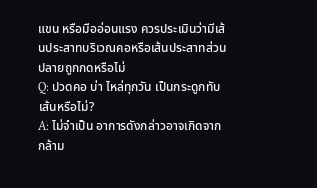แขน หรือมืออ่อนแรง ควรประเมินว่ามีเส้นประสาทบริเวณคอหรือเส้นประสาทส่วนปลายถูกกดหรือไม่
Q: ปวดคอ บ่า ไหล่ทุกวัน เป็นกระดูกทับเส้นหรือไม่?
A: ไม่จำเป็น อาการดังกล่าวอาจเกิดจากกล้าม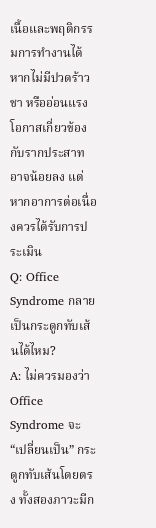เนื้อและพฤติกรรมการทำงานได้ หากไม่มีปวดร้าว ชา หรืออ่อนแรง โอกาสเกี่ยวข้องกับรากประสาทอาจน้อยลง แต่หากอาการต่อเนื่องควรได้รับการประเมิน
Q: Office Syndrome กลายเป็นกระดูกทับเส้นได้ไหม?
A: ไม่ควรมองว่า Office Syndrome จะ “เปลี่ยนเป็น” กระดูกทับเส้นโดยตรง ทั้งสองภาวะมีก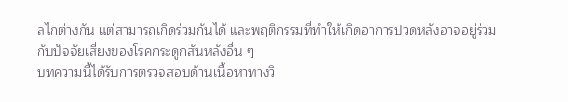ลไกต่างกัน แต่สามารถเกิดร่วมกันได้ และพฤติกรรมที่ทำให้เกิดอาการปวดหลังอาจอยู่ร่วมกับปัจจัยเสี่ยงของโรคกระดูกสันหลังอื่น ๆ
บทความนี้ได้รับการตรวจสอบด้านเนื้อหาทางวิ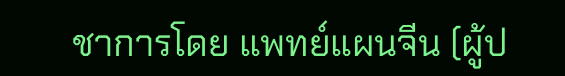ชาการโดย แพทย์แผนจีน (ผู้ป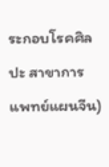ระกอบโรคศิลปะ สาขาการแพทย์แผนจีน)